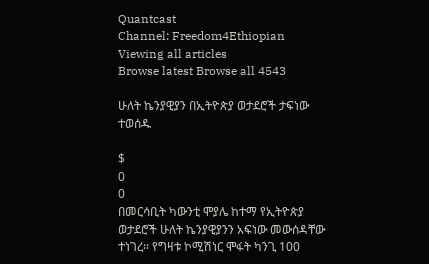Quantcast
Channel: Freedom4Ethiopian
Viewing all articles
Browse latest Browse all 4543

ሁለት ኬንያዊያን በኢትዮጵያ ወታደሮች ታፍነው ተወሰዱ

$
0
0
በመርሳቢት ካውንቲ ሞያሌ ከተማ የኢትዮጵያ ወታደሮች ሁለት ኬንያዊያንን አፍነው መውሰዳቸው ተነገረ፡፡ የግዛቱ ኮሚሽነር ሞፋት ካንጊ 100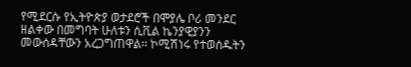የሚደርሱ የኢትዮጵያ ወታደሮች በሞያሌ ቦሪ መንደር ዘልቀው በመግባት ሁለቱን ሲቪል ኬንያዊያንን መውሰዳቸውን አረጋግጠዋል፡፡ ኮሚሽነሩ የተወሰዱትን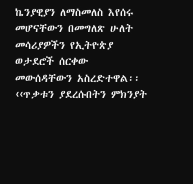ኬንያዊያን ለማስመለስ እየሰሩ መሆናቸውን በመግለጽ ሁለት መሳሪያዎችን የኢትዮጵያ ወታደሮች ሰርቀው መውሰዳቸውን አስረድተዋል፡፡ ‹‹ጥቃቱን ያደረሱበትን ምክንያት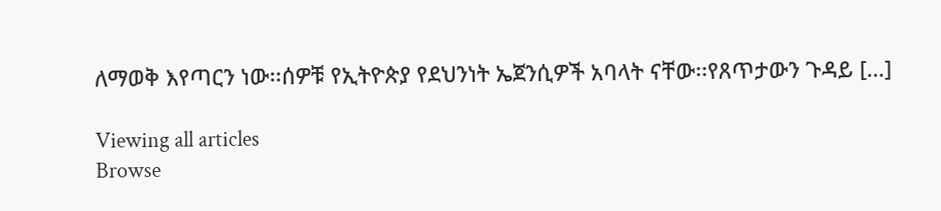ለማወቅ እየጣርን ነው፡፡ሰዎቹ የኢትዮጵያ የደህንነት ኤጀንሲዎች አባላት ናቸው፡፡የጸጥታውን ጉዳይ […]

Viewing all articles
Browse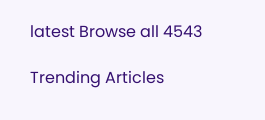latest Browse all 4543

Trending Articles